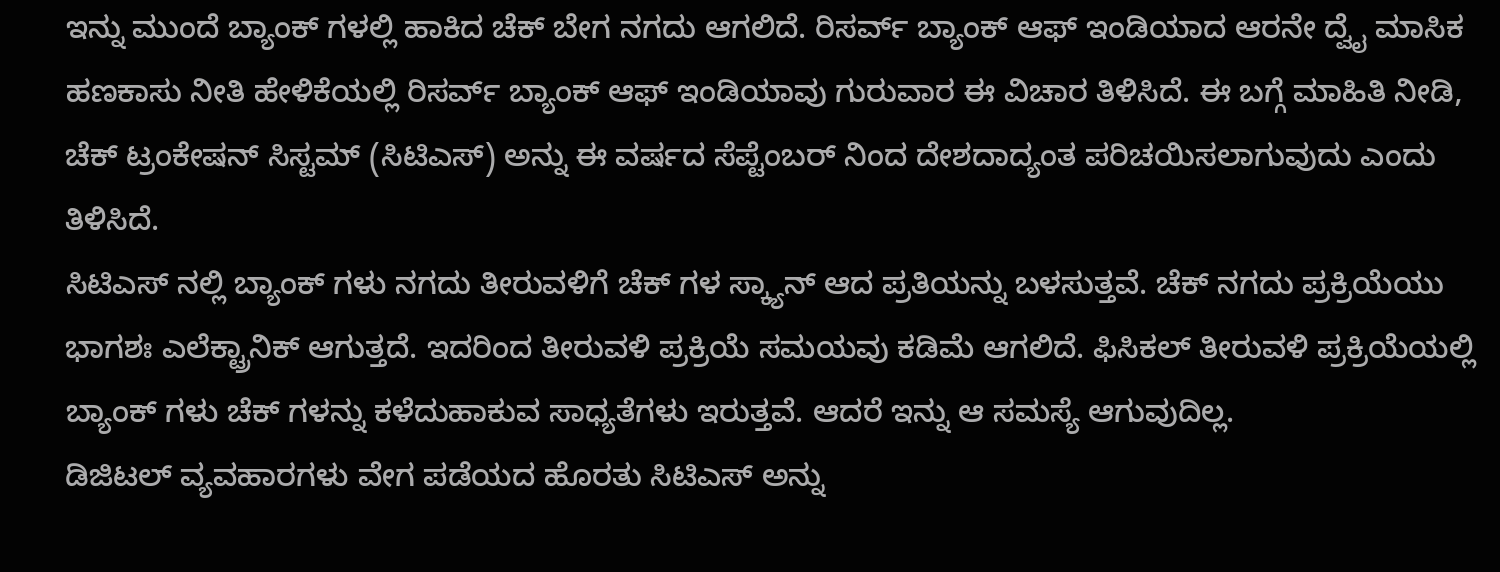ಇನ್ನು ಮುಂದೆ ಬ್ಯಾಂಕ್ ಗಳಲ್ಲಿ ಹಾಕಿದ ಚೆಕ್ ಬೇಗ ನಗದು ಆಗಲಿದೆ. ರಿಸರ್ವ್ ಬ್ಯಾಂಕ್ ಆಫ್ ಇಂಡಿಯಾದ ಆರನೇ ದ್ವೈ ಮಾಸಿಕ ಹಣಕಾಸು ನೀತಿ ಹೇಳಿಕೆಯಲ್ಲಿ ರಿಸರ್ವ್ ಬ್ಯಾಂಕ್ ಆಫ್ ಇಂಡಿಯಾವು ಗುರುವಾರ ಈ ವಿಚಾರ ತಿಳಿಸಿದೆ. ಈ ಬಗ್ಗೆ ಮಾಹಿತಿ ನೀಡಿ, ಚೆಕ್ ಟ್ರಂಕೇಷನ್ ಸಿಸ್ಟಮ್ (ಸಿಟಿಎಸ್) ಅನ್ನು ಈ ವರ್ಷದ ಸೆಪ್ಟೆಂಬರ್ ನಿಂದ ದೇಶದಾದ್ಯಂತ ಪರಿಚಯಿಸಲಾಗುವುದು ಎಂದು ತಿಳಿಸಿದೆ.
ಸಿಟಿಎಸ್ ನಲ್ಲಿ ಬ್ಯಾಂಕ್ ಗಳು ನಗದು ತೀರುವಳಿಗೆ ಚೆಕ್ ಗಳ ಸ್ಕ್ಯಾನ್ ಆದ ಪ್ರತಿಯನ್ನು ಬಳಸುತ್ತವೆ. ಚೆಕ್ ನಗದು ಪ್ರಕ್ರಿಯೆಯು ಭಾಗಶಃ ಎಲೆಕ್ಟ್ರಾನಿಕ್ ಆಗುತ್ತದೆ. ಇದರಿಂದ ತೀರುವಳಿ ಪ್ರಕ್ರಿಯೆ ಸಮಯವು ಕಡಿಮೆ ಆಗಲಿದೆ. ಫಿಸಿಕಲ್ ತೀರುವಳಿ ಪ್ರಕ್ರಿಯೆಯಲ್ಲಿ ಬ್ಯಾಂಕ್ ಗಳು ಚೆಕ್ ಗಳನ್ನು ಕಳೆದುಹಾಕುವ ಸಾಧ್ಯತೆಗಳು ಇರುತ್ತವೆ. ಆದರೆ ಇನ್ನು ಆ ಸಮಸ್ಯೆ ಆಗುವುದಿಲ್ಲ.
ಡಿಜಿಟಲ್ ವ್ಯವಹಾರಗಳು ವೇಗ ಪಡೆಯದ ಹೊರತು ಸಿಟಿಎಸ್ ಅನ್ನು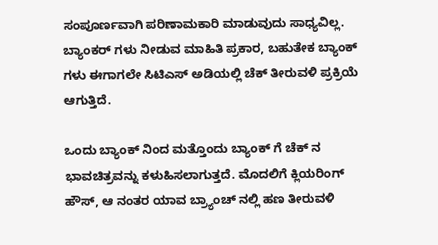ಸಂಪೂರ್ಣವಾಗಿ ಪರಿಣಾಮಕಾರಿ ಮಾಡುವುದು ಸಾಧ್ಯವಿಲ್ಲ. ಬ್ಯಾಂಕರ್ ಗಳು ನೀಡುವ ಮಾಹಿತಿ ಪ್ರಕಾರ, ಬಹುತೇಕ ಬ್ಯಾಂಕ್ ಗಳು ಈಗಾಗಲೇ ಸಿಟಿಎಸ್ ಅಡಿಯಲ್ಲಿ ಚೆಕ್ ತೀರುವಳಿ ಪ್ರಕ್ರಿಯೆ ಆಗುತ್ತಿದೆ.

ಒಂದು ಬ್ಯಾಂಕ್ ನಿಂದ ಮತ್ತೊಂದು ಬ್ಯಾಂಕ್ ಗೆ ಚೆಕ್ ನ ಭಾವಚಿತ್ರವನ್ನು ಕಳುಹಿಸಲಾಗುತ್ತದೆ. ಮೊದಲಿಗೆ ಕ್ಲಿಯರಿಂಗ್ ಹೌಸ್, ಆ ನಂತರ ಯಾವ ಬ್ರ್ಯಾಂಚ್ ನಲ್ಲಿ ಹಣ ತೀರುವಳಿ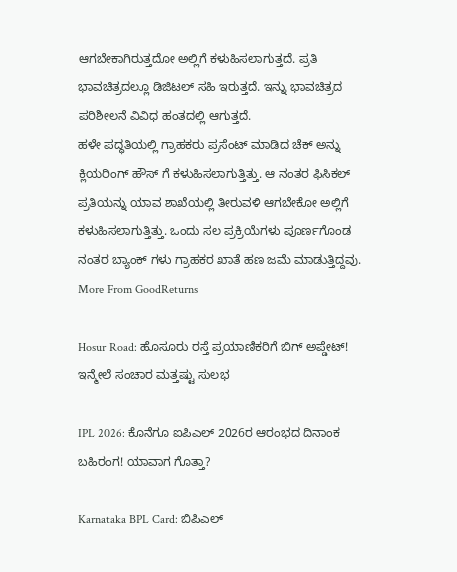ಆಗಬೇಕಾಗಿರುತ್ತದೋ ಅಲ್ಲಿಗೆ ಕಳುಹಿಸಲಾಗುತ್ತದೆ. ಪ್ರತಿ ಭಾವಚಿತ್ರದಲ್ಲೂ ಡಿಜಿಟಲ್ ಸಹಿ ಇರುತ್ತದೆ. ಇನ್ನು ಭಾವಚಿತ್ರದ ಪರಿಶೀಲನೆ ವಿವಿಧ ಹಂತದಲ್ಲಿ ಆಗುತ್ತದೆ.
ಹಳೇ ಪದ್ಧತಿಯಲ್ಲಿ ಗ್ರಾಹಕರು ಪ್ರಸೆಂಟ್ ಮಾಡಿದ ಚೆಕ್ ಅನ್ನು ಕ್ಲಿಯರಿಂಗ್ ಹೌಸ್ ಗೆ ಕಳುಹಿಸಲಾಗುತ್ತಿತ್ತು. ಆ ನಂತರ ಫಿಸಿಕಲ್ ಪ್ರತಿಯನ್ನು ಯಾವ ಶಾಖೆಯಲ್ಲಿ ತೀರುವಳಿ ಆಗಬೇಕೋ ಅಲ್ಲಿಗೆ ಕಳುಹಿಸಲಾಗುತ್ತಿತ್ತು. ಒಂದು ಸಲ ಪ್ರಕ್ರಿಯೆಗಳು ಪೂರ್ಣಗೊಂಡ ನಂತರ ಬ್ಯಾಂಕ್ ಗಳು ಗ್ರಾಹಕರ ಖಾತೆ ಹಣ ಜಮೆ ಮಾಡುತ್ತಿದ್ದವು.
More From GoodReturns

Hosur Road: ಹೊಸೂರು ರಸ್ತೆ ಪ್ರಯಾಣಿಕರಿಗೆ ಬಿಗ್ ಅಪ್ಡೇಟ್! ಇನ್ಮೇಲೆ ಸಂಚಾರ ಮತ್ತಷ್ಟು ಸುಲಭ

IPL 2026: ಕೊನೆಗೂ ಐಪಿಎಲ್ 2026ರ ಆರಂಭದ ದಿನಾಂಕ ಬಹಿರಂಗ! ಯಾವಾಗ ಗೊತ್ತಾ?

Karnataka BPL Card: ಬಿಪಿಎಲ್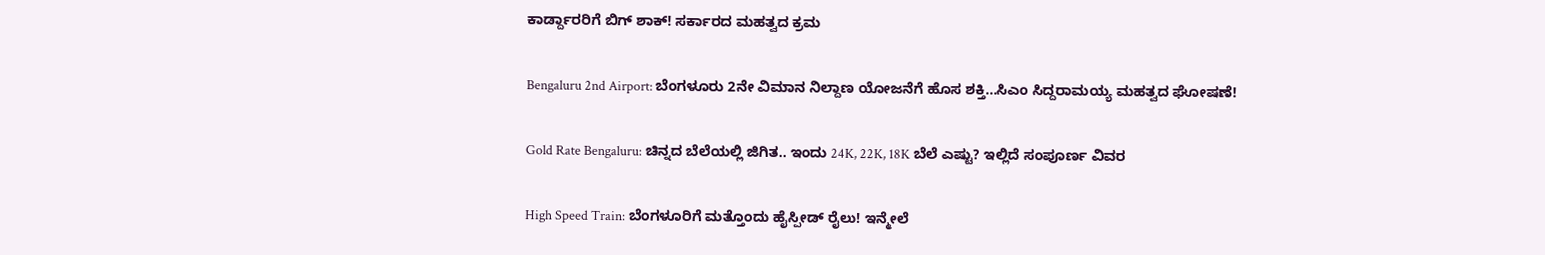ಕಾರ್ಡ್ದಾರರಿಗೆ ಬಿಗ್ ಶಾಕ್! ಸರ್ಕಾರದ ಮಹತ್ವದ ಕ್ರಮ

Bengaluru 2nd Airport: ಬೆಂಗಳೂರು 2ನೇ ವಿಮಾನ ನಿಲ್ದಾಣ ಯೋಜನೆಗೆ ಹೊಸ ಶಕ್ತಿ…ಸಿಎಂ ಸಿದ್ದರಾಮಯ್ಯ ಮಹತ್ವದ ಘೋಷಣೆ!

Gold Rate Bengaluru: ಚಿನ್ನದ ಬೆಲೆಯಲ್ಲಿ ಜಿಗಿತ.. ಇಂದು 24K, 22K, 18K ಬೆಲೆ ಎಷ್ಟು? ಇಲ್ಲಿದೆ ಸಂಪೂರ್ಣ ವಿವರ

High Speed Train: ಬೆಂಗಳೂರಿಗೆ ಮತ್ತೊಂದು ಹೈಸ್ಪೀಡ್ ರೈಲು! ಇನ್ಮೇಲೆ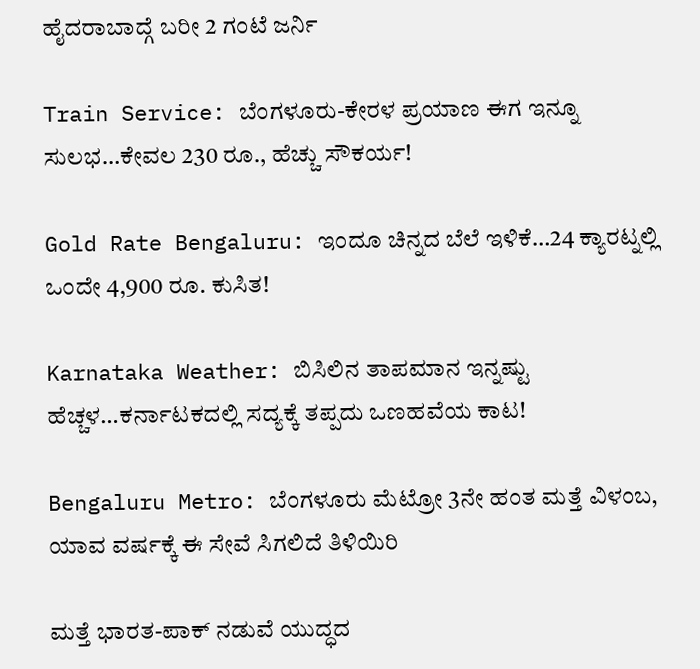ಹೈದರಾಬಾದ್ಗೆ ಬರೀ 2 ಗಂಟೆ ಜರ್ನಿ

Train Service: ಬೆಂಗಳೂರು-ಕೇರಳ ಪ್ರಯಾಣ ಈಗ ಇನ್ನೂ ಸುಲಭ…ಕೇವಲ 230 ರೂ., ಹೆಚ್ಚು ಸೌಕರ್ಯ!

Gold Rate Bengaluru: ಇಂದೂ ಚಿನ್ನದ ಬೆಲೆ ಇಳಿಕೆ…24 ಕ್ಯಾರಟ್ನಲ್ಲಿ ಒಂದೇ 4,900 ರೂ. ಕುಸಿತ!

Karnataka Weather: ಬಿಸಿಲಿನ ತಾಪಮಾನ ಇನ್ನಷ್ಟು ಹೆಚ್ಚಳ…ಕರ್ನಾಟಕದಲ್ಲಿ ಸದ್ಯಕ್ಕೆ ತಪ್ಪದು ಒಣಹವೆಯ ಕಾಟ!

Bengaluru Metro: ಬೆಂಗಳೂರು ಮೆಟ್ರೋ 3ನೇ ಹಂತ ಮತ್ತೆ ವಿಳಂಬ, ಯಾವ ವರ್ಷಕ್ಕೆ ಈ ಸೇವೆ ಸಿಗಲಿದೆ ತಿಳಿಯಿರಿ

ಮತ್ತೆ ಭಾರತ-ಪಾಕ್ ನಡುವೆ ಯುದ್ಧದ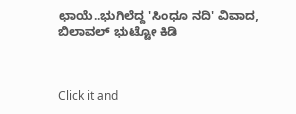ಛಾಯೆ..ಭುಗಿಲೆದ್ದ 'ಸಿಂಧೂ ನದಿ' ವಿವಾದ, ಬಿಲಾವಲ್ ಭುಟ್ಟೋ ಕಿಡಿ



Click it and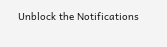Unblock the Notifications